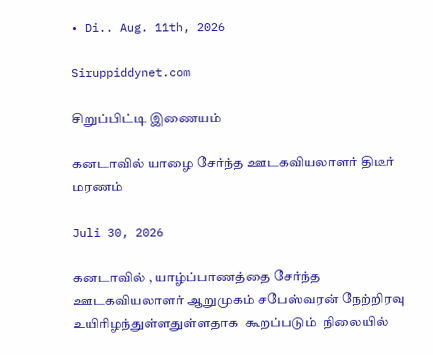• Di.. Aug. 11th, 2026

Siruppiddynet.com

சிறுப்பிட்டி இணையம்

கனடாவில் யாழை சேர்ந்த ஊடகவியலாளர் திடீர் மரணம்

Juli 30, 2026

கனடாவில் , யாழ்ப்பாணத்தை சேர்ந்த ஊடகவியலாளர் ஆறுமுகம் சபேஸ்வரன் நேற்றிரவு  உயிரிழந்துள்ளதுள்ளதாக  கூறப்படும்  நிலையில்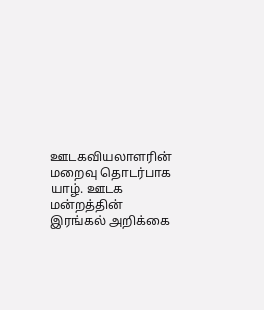ஊடகவியலாளரின் மறைவு தொடர்பாக யாழ். ஊடக மன்றத்தின் இரங்கல் அறிக்கை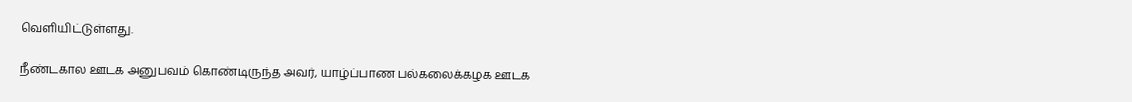வெளியிட்டுள்ளது.

நீண்டகால ஊடக அனுபவம் கொண்டிருந்த அவர், யாழ்ப்பாண பல்கலைக்கழக ஊடக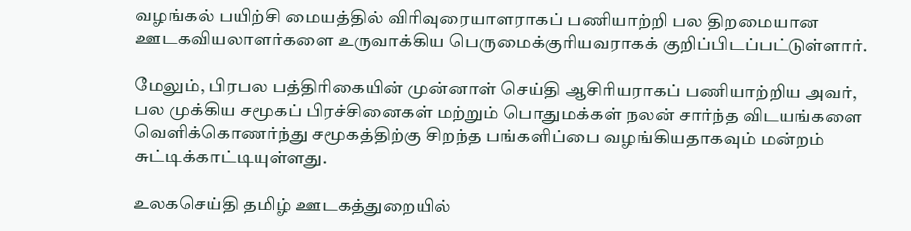வழங்கல் பயிற்சி மையத்தில் விரிவுரையாளராகப் பணியாற்றி பல திறமையான ஊடகவியலாளர்களை உருவாக்கிய பெருமைக்குரியவராகக் குறிப்பிடப்பட்டுள்ளார்.

மேலும், பிரபல பத்திரிகையின் முன்னாள் செய்தி ஆசிரியராகப் பணியாற்றிய அவர், பல முக்கிய சமூகப் பிரச்சினைகள் மற்றும் பொதுமக்கள் நலன் சார்ந்த விடயங்களை வெளிக்கொணர்ந்து சமூகத்திற்கு சிறந்த பங்களிப்பை வழங்கியதாகவும் மன்றம் சுட்டிக்காட்டியுள்ளது.

உலகசெய்தி தமிழ் ஊடகத்துறையில்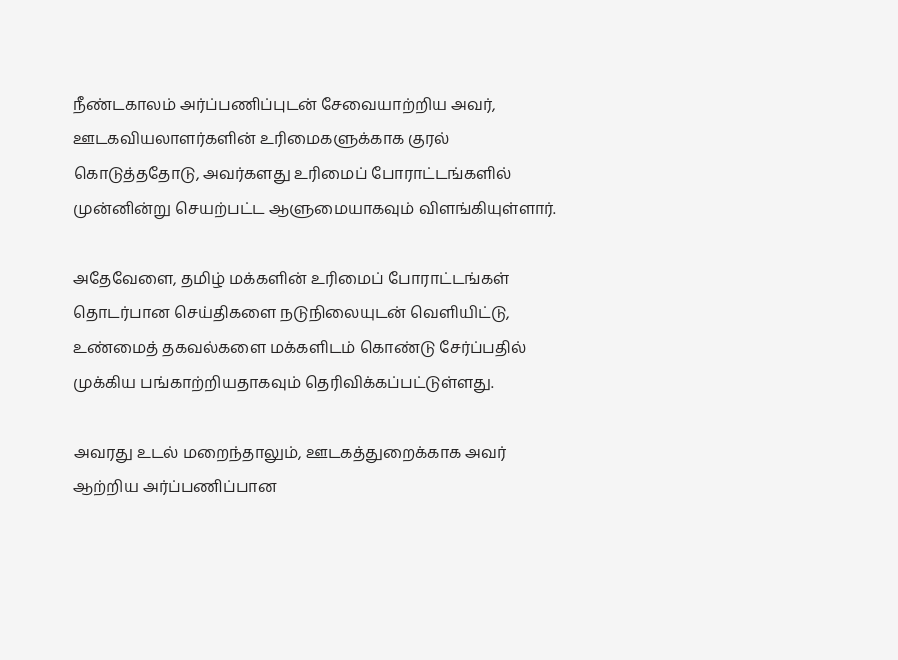நீண்டகாலம் அர்ப்பணிப்புடன் சேவையாற்றிய அவர், ஊடகவியலாளர்களின் உரிமைகளுக்காக குரல் கொடுத்ததோடு, அவர்களது உரிமைப் போராட்டங்களில் முன்னின்று செயற்பட்ட ஆளுமையாகவும் விளங்கியுள்ளார்.

அதேவேளை, தமிழ் மக்களின் உரிமைப் போராட்டங்கள் தொடர்பான செய்திகளை நடுநிலையுடன் வெளியிட்டு, உண்மைத் தகவல்களை மக்களிடம் கொண்டு சேர்ப்பதில் முக்கிய பங்காற்றியதாகவும் தெரிவிக்கப்பட்டுள்ளது.

அவரது உடல் மறைந்தாலும், ஊடகத்துறைக்காக அவர் ஆற்றிய அர்ப்பணிப்பான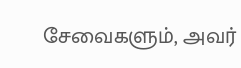சேவைகளும், அவர்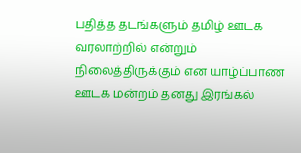பதித்த தடங்களும் தமிழ் ஊடக வரலாற்றில் என்றும் நிலைத்திருக்கும் என யாழ்ப்பாண ஊடக மன்றம் தனது இரங்கல்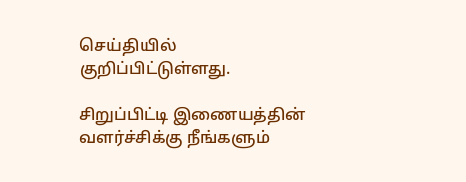செய்தியில் குறிப்பிட்டுள்ளது.

சிறுப்பிட்டி இணையத்தின் வளர்ச்சிக்கு நீங்களும்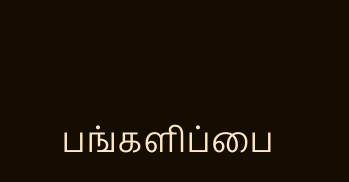பங்களிப்பை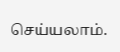செய்யலாம்.